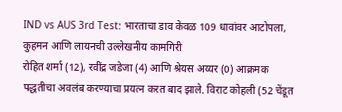IND vs AUS 3rd Test: भारताचा डाव केवळ 109 धावांवर आटोपला, कुहमन आणि लायनची उल्लेखनीय कामगिरी
रोहित शर्मा (12), रवींद्र जडेजा (4) आणि श्रेयस अय्यर (0) आक्रमक पद्धतीचा अवलंब करण्याचा प्रयत्न करत बाद झाले. विराट कोहली (52 चेंडूत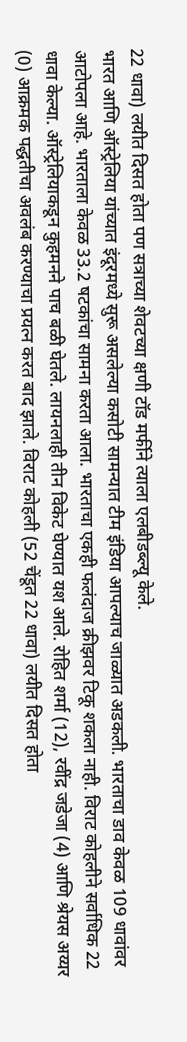22 धावा) लयीत दिसत होता पण सत्राच्या शेवटच्या क्षणी टॉड मर्फीने त्याला एलबीडब्ल्यू केले.
भारत आणि ऑस्ट्रेलिया यांच्यात इंदूरमध्ये सुरू असलेल्या कसोटी सामन्यात टीम इंडिया आपल्याच जाळ्यात अडकली. भारताचा डाव केवळ 109 धावांवर आटोपला आहे. भारताला केवळ 33.2 षटकांचा सामना करता आला. भारताचा एकही फलंदाज क्रीझवर टिकू शकला नाही. विराट कोहलीने सर्वाधिक 22 धावा केल्या. ऑस्ट्रेलियाकडून कुहमनने पाच बळी घेतले. लायनलाही तीन विकेट घेण्यात यश आले. रोहित शर्मा (12), रवींद्र जडेजा (4) आणि श्रेयस अय्यर (0) आक्रमक पद्धतीचा अवलंब करण्याचा प्रयत्न करत बाद झाले. विराट कोहली (52 चेंडूत 22 धावा) लयीत दिसत होता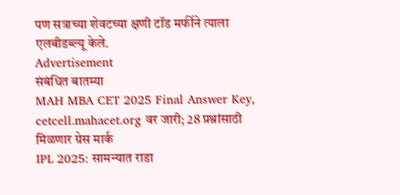पण सत्राच्या शेवटच्या क्षणी टॉड मर्फीने त्याला एलबीडब्ल्यू केले.
Advertisement
संबंधित बातम्या
MAH MBA CET 2025 Final Answer Key, cetcell.mahacet.org वर जारी; 28 प्रश्नांसाठी मिळणार ग्रेस मार्क
IPL 2025: सामन्यात राडा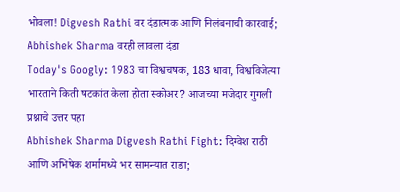भोवला! Digvesh Rathi वर दंडात्मक आणि निलंबनाची कारवाई; Abhishek Sharma वरही लावला दंडा
Today's Googly: 1983 चा विश्वचषक, 183 धावा, विश्वविजेत्या भारताने किती षटकांत केला होता स्कोअर? आजच्या मजेदार गुगली प्रश्नाचे उत्तर पहा
Abhishek Sharma Digvesh Rathi Fight: दिग्वेश राठी आणि अभिषेक शर्मामध्ये भर सामन्यात राडा;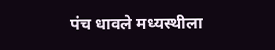पंच धावले मध्यस्थीला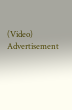(Video)
Advertisement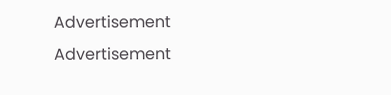Advertisement
Advertisement